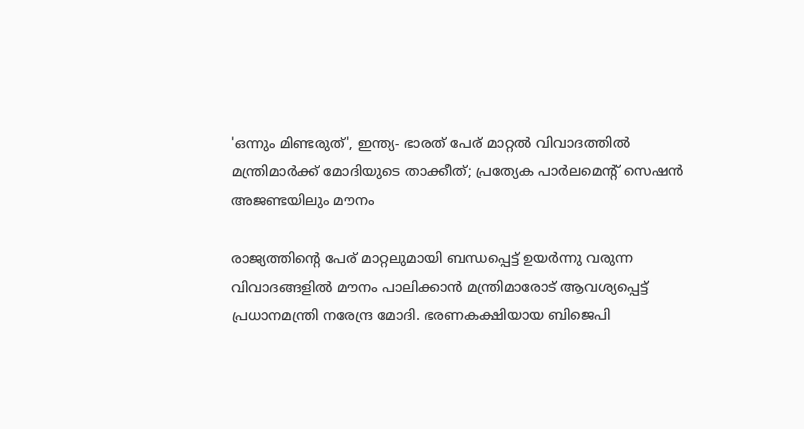'ഒന്നും മിണ്ടരുത്', ഇന്ത്യ- ഭാരത് പേര് മാറ്റല്‍ വിവാദത്തില്‍ മന്ത്രിമാര്‍ക്ക് മോദിയുടെ താക്കീത്; പ്രത്യേക പാര്‍ലമെന്റ് സെഷന്‍ അജണ്ടയിലും മൗനം

രാജ്യത്തിന്റെ പേര് മാറ്റലുമായി ബന്ധപ്പെട്ട് ഉയര്‍ന്നു വരുന്ന വിവാദങ്ങളില്‍ മൗനം പാലിക്കാന്‍ മന്ത്രിമാരോട് ആവശ്യപ്പെട്ട് പ്രധാനമന്ത്രി നരേന്ദ്ര മോദി. ഭരണകക്ഷിയായ ബിജെപി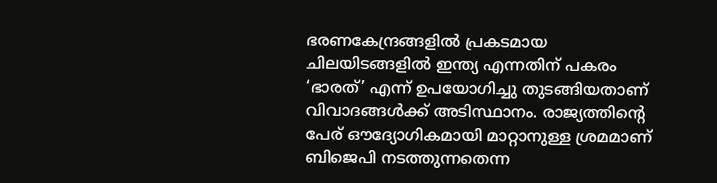ഭരണകേന്ദ്രങ്ങളില്‍ പ്രകടമായ ചിലയിടങ്ങളില്‍ ഇന്ത്യ എന്നതിന് പകരം ‘ഭാരത്’ എന്ന് ഉപയോഗിച്ചു തുടങ്ങിയതാണ് വിവാദങ്ങള്‍ക്ക് അടിസ്ഥാനം. രാജ്യത്തിന്റെ പേര് ഔദ്യോഗികമായി മാറ്റാനുള്ള ശ്രമമാണ് ബിജെപി നടത്തുന്നതെന്ന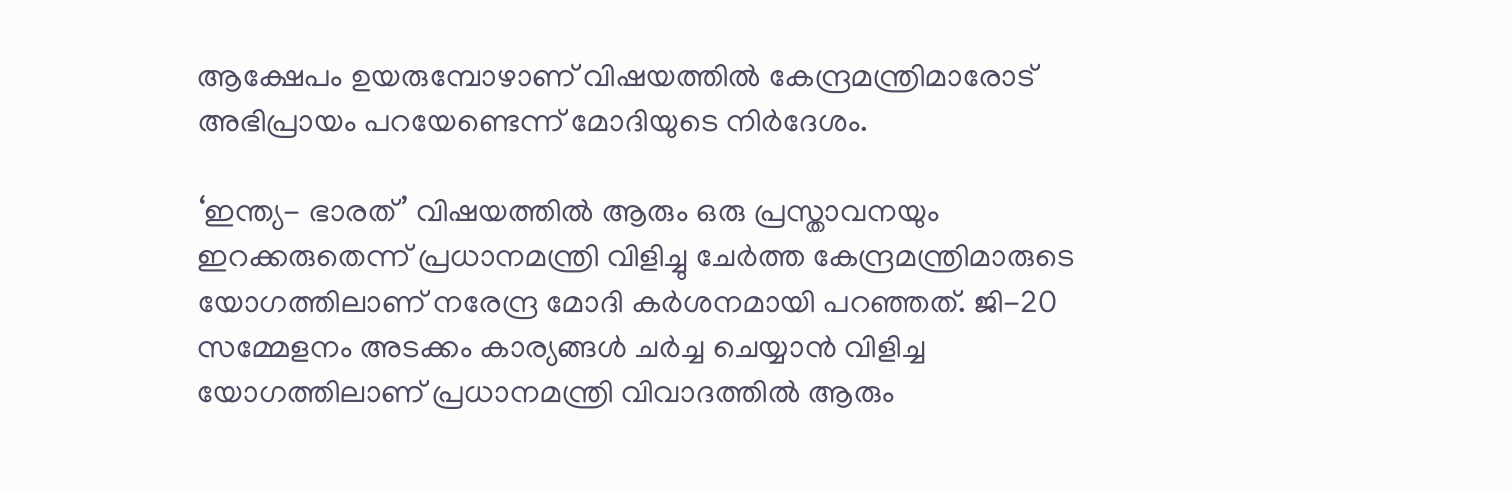ആക്ഷേപം ഉയരുമ്പോഴാണ് വിഷയത്തില്‍ കേന്ദ്രമന്ത്രിമാരോട് അഭിപ്രായം പറയേണ്ടെന്ന് മോദിയുടെ നിര്‍ദേശം.

‘ഇന്ത്യ- ഭാരത്’ വിഷയത്തില്‍ ആരും ഒരു പ്രസ്താവനയും ഇറക്കരുതെന്ന് പ്രധാനമന്ത്രി വിളിച്ചു ചേര്‍ത്ത കേന്ദ്രമന്ത്രിമാരുടെ യോഗത്തിലാണ് നരേന്ദ്ര മോദി കര്‍ശനമായി പറഞ്ഞത്. ജി-20 സമ്മേളനം അടക്കം കാര്യങ്ങള്‍ ചര്‍ച്ച ചെയ്യാന്‍ വിളിച്ച യോഗത്തിലാണ് പ്രധാനമന്ത്രി വിവാദത്തില്‍ ആരും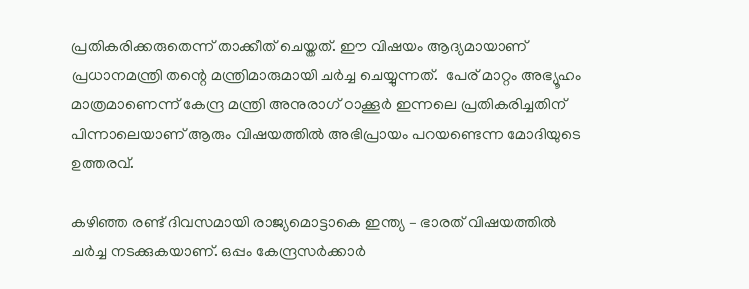പ്രതികരിക്കരുതെന്ന് താക്കീത് ചെയ്തത്. ഈ വിഷയം ആദ്യമായാണ് പ്രധാനമന്ത്രി തന്റെ മന്ത്രിമാരുമായി ചര്‍ച്ച ചെയ്യുന്നത്.  പേര് മാറ്റം അഭ്യൂഹം മാത്രമാണെന്ന് കേന്ദ്ര മന്ത്രി അനുരാഗ് ഠാക്കൂര്‍ ഇന്നലെ പ്രതികരിച്ചതിന് പിന്നാലെയാണ് ആരും വിഷയത്തില്‍ അഭിപ്രായം പറയണ്ടെന്ന മോദിയുടെ ഉത്തരവ്.

കഴിഞ്ഞ രണ്ട് ദിവസമായി രാജ്യമൊട്ടാകെ ഇന്ത്യ – ഭാരത് വിഷയത്തില്‍ ചര്‍ച്ച നടക്കുകയാണ്. ഒപ്പം കേന്ദ്രസര്‍ക്കാര്‍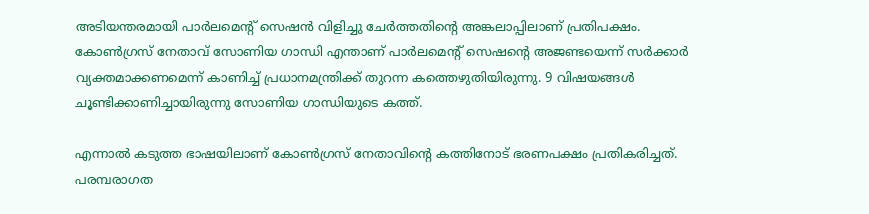അടിയന്തരമായി പാര്‍ലമെന്റ് സെഷന്‍ വിളിച്ചു ചേര്‍ത്തതിന്റെ അങ്കലാപ്പിലാണ് പ്രതിപക്ഷം. കോണ്‍ഗ്രസ് നേതാവ് സോണിയ ഗാന്ധി എന്താണ് പാര്‍ലമെന്റ് സെഷന്റെ അജണ്ടയെന്ന് സര്‍ക്കാര്‍ വ്യക്തമാക്കണമെന്ന് കാണിച്ച് പ്രധാനമന്ത്രിക്ക് തുറന്ന കത്തെഴുതിയിരുന്നു. 9 വിഷയങ്ങള്‍ ചൂണ്ടിക്കാണിച്ചായിരുന്നു സോണിയ ഗാന്ധിയുടെ കത്ത്.

എന്നാല്‍ കടുത്ത ഭാഷയിലാണ് കോണ്‍ഗ്രസ് നേതാവിന്റെ കത്തിനോട് ഭരണപക്ഷം പ്രതികരിച്ചത്. പരമ്പരാഗത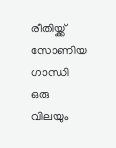രീതിയ്ക്ക് സോണിയ ഗാന്ധി ഒരു വിലയും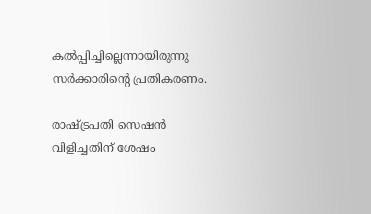കല്‍പ്പിച്ചില്ലെന്നായിരുന്നു സര്‍ക്കാരിന്റെ പ്രതികരണം.

രാഷ്ട്രപതി സെഷന്‍ വിളിച്ചതിന് ശേഷം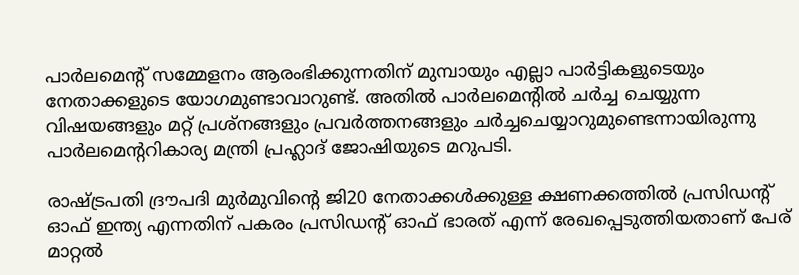പാര്‍ലമെന്റ് സമ്മേളനം ആരംഭിക്കുന്നതിന് മുമ്പായും എല്ലാ പാര്‍ട്ടികളുടെയും നേതാക്കളുടെ യോഗമുണ്ടാവാറുണ്ട്. അതില്‍ പാര്‍ലമെന്റില്‍ ചര്‍ച്ച ചെയ്യുന്ന വിഷയങ്ങളും മറ്റ് പ്രശ്‌നങ്ങളും പ്രവര്‍ത്തനങ്ങളും ചര്‍ച്ചചെയ്യാറുമുണ്ടെന്നായിരുന്നു പാര്‍ലമെന്ററികാര്യ മന്ത്രി പ്രഹ്ലാദ് ജോഷിയുടെ മറുപടി.

രാഷ്ട്രപതി ദ്രൗപദി മുര്‍മുവിന്റെ ജി20 നേതാക്കള്‍ക്കുള്ള ക്ഷണക്കത്തില്‍ പ്രസിഡന്റ് ഓഫ് ഇന്ത്യ എന്നതിന് പകരം പ്രസിഡന്റ് ഓഫ് ഭാരത് എന്ന് രേഖപ്പെടുത്തിയതാണ് പേര് മാറ്റല്‍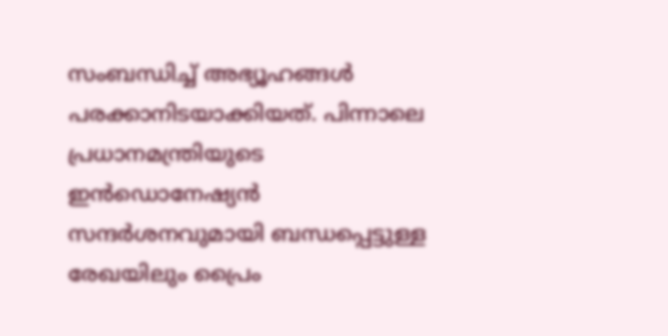സംബന്ധിച്ച് അഭ്യൂഹങ്ങള്‍ പരക്കാനിടയാക്കിയത്. പിന്നാലെ പ്രധാനമന്ത്രിയുടെ ഇന്‍ഡൊനേഷ്യന്‍ സന്ദര്‍ശനവുമായി ബന്ധപ്പെട്ടുള്ള രേഖയിലും പ്രൈം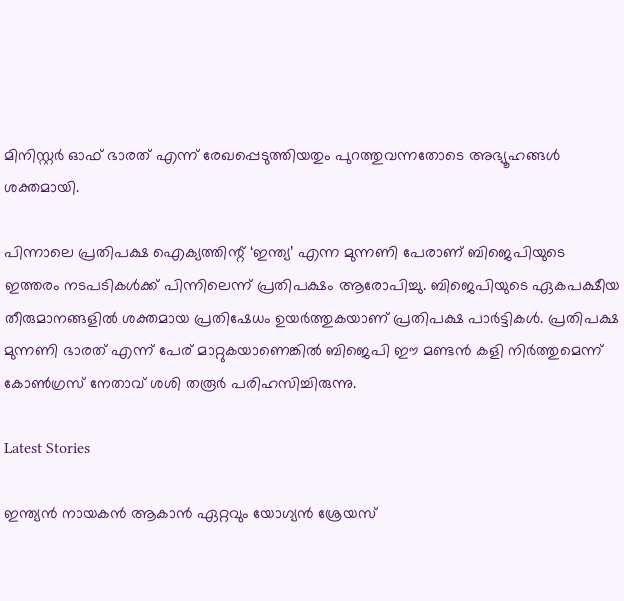മിനിസ്റ്റര്‍ ഓഫ് ഭാരത് എന്ന് രേഖപ്പെടുത്തിയതും പുറത്തുവന്നതോടെ അഭ്യൂഹങ്ങള്‍ ശക്തമായി.

പിന്നാലെ പ്രതിപക്ഷ ഐക്യത്തിന്റ് ‘ഇന്ത്യ’ എന്ന മുന്നണി പേരാണ് ബിജെപിയുടെ ഇത്തരം നടപടികള്‍ക്ക് പിന്നിലെന്ന് പ്രതിപക്ഷം ആരോപിച്ചു. ബിജെപിയുടെ ഏകപക്ഷീയ തീരുമാനങ്ങളില്‍ ശക്തമായ പ്രതിഷേധം ഉയര്‍ത്തുകയാണ് പ്രതിപക്ഷ പാര്‍ട്ടികള്‍. പ്രതിപക്ഷ മുന്നണി ഭാരത് എന്ന് പേര് മാറ്റുകയാണെങ്കില്‍ ബിജെപി ഈ മണ്ടന്‍ കളി നിര്‍ത്തുമെന്ന് കോണ്‍ഗ്രസ് നേതാവ് ശശി തരൂര്‍ പരിഹസിച്ചിരുന്നു.

Latest Stories

ഇന്ത്യൻ നായകൻ ആകാൻ ഏറ്റവും യോഗ്യൻ ശ്രേയസ്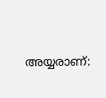അയ്യരാണ്: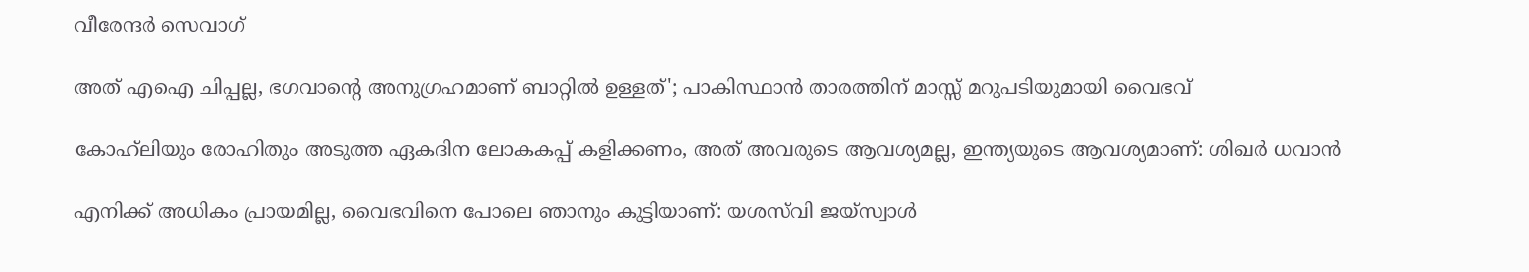വീരേന്ദര്‍ സെവാഗ്

അത് എഐ ചിപ്പല്ല, ഭഗവാന്റെ അനുഗ്രഹമാണ് ബാറ്റിൽ ഉള്ളത്'; പാകിസ്ഥാൻ താരത്തിന് മാസ്സ് മറുപടിയുമായി വൈഭവ്

കോഹ്‌ലിയും രോഹിതും അടുത്ത ഏകദിന ലോകകപ്പ് കളിക്കണം, അത് അവരുടെ ആവശ്യമല്ല, ഇന്ത്യയുടെ ആവശ്യമാണ്: ശിഖർ ധവാൻ

എനിക്ക് അധികം പ്രായമില്ല, വൈഭവിനെ പോലെ ഞാനും കുട്ടിയാണ്: യശസ്‌വി ജയ്‌സ്വാൾ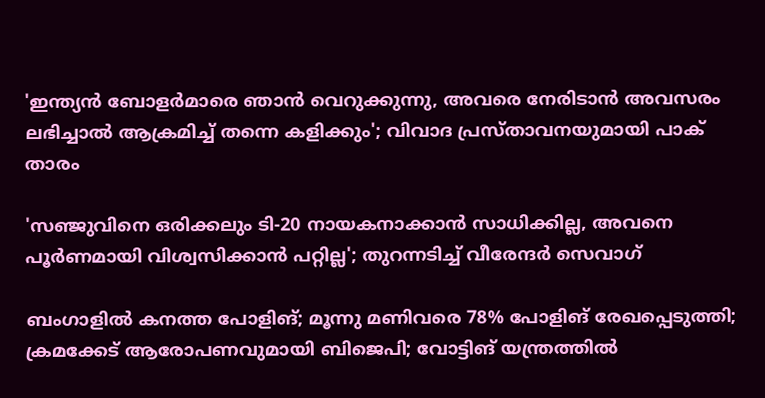'ഇന്ത്യൻ ബോളർമാരെ ഞാൻ വെറുക്കുന്നു, അവരെ നേരിടാൻ അവസരം ലഭിച്ചാൽ ആക്രമിച്ച് തന്നെ കളിക്കും'; വിവാദ പ്രസ്താവനയുമായി പാക് താരം

'സഞ്ജുവിനെ ഒരിക്കലും ടി-20 നായകനാക്കാൻ സാധിക്കില്ല, അവനെ പൂർണമായി വിശ്വസിക്കാൻ പറ്റില്ല'; തുറന്നടിച്ച് വീരേന്ദര്‍ സെവാഗ്

ബംഗാളില്‍ കനത്ത പോളിങ്; മൂന്നു മണിവരെ 78% പോളിങ് രേഖപ്പെടുത്തി; ക്രമക്കേട് ആരോപണവുമായി ബിജെപി; വോട്ടിങ് യന്ത്രത്തില്‍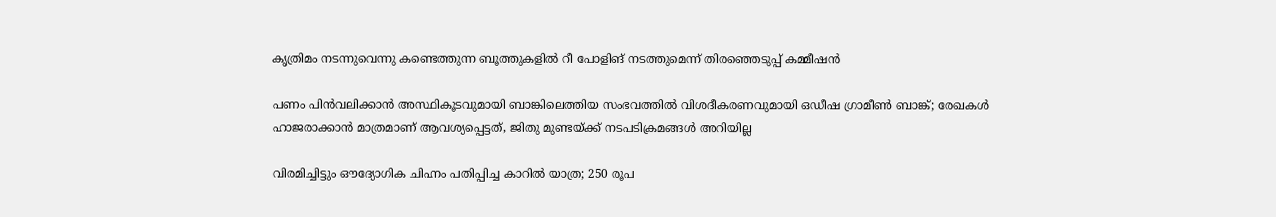കൃത്രിമം നടന്നുവെന്നു കണ്ടെത്തുന്ന ബൂത്തുകളില്‍ റീ പോളിങ് നടത്തുമെന്ന് തിരഞ്ഞെടുപ്പ് കമ്മീഷന്‍

പണം പിന്‍വലിക്കാന്‍ അസ്ഥികൂടവുമായി ബാങ്കിലെത്തിയ സംഭവത്തില്‍ വിശദീകരണവുമായി ഒഡീഷ ഗ്രാമീണ്‍ ബാങ്ക്; രേഖകള്‍ ഹാജരാക്കാന്‍ മാത്രമാണ് ആവശ്യപ്പെട്ടത്, ജിതു മുണ്ടയ്ക്ക് നടപടിക്രമങ്ങള്‍ അറിയില്ല

വിരമിച്ചിട്ടും ഔദ്യോഗിക ചിഹ്നം പതിപ്പിച്ച കാറിൽ യാത്ര; 250 രൂപ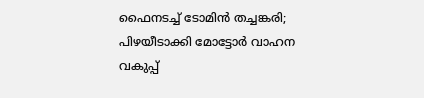ഫൈനടച്ച് ടോമിൻ ത‍ച്ചങ്കരി; പിഴയീ‌ടാക്കി മോട്ടോർ വാഹന വകുപ്പ്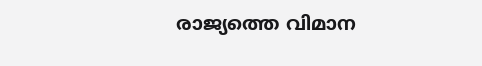രാജ്യത്തെ വിമാന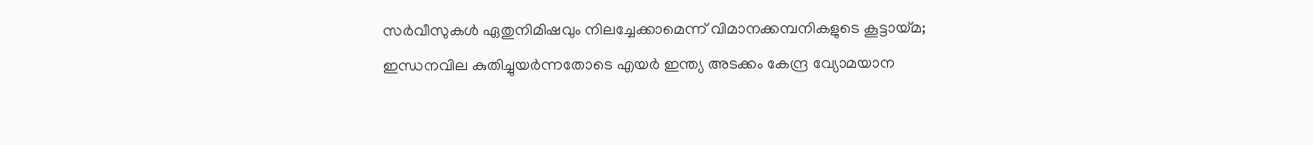സര്‍വീസുകള്‍ ഏതുനിമിഷവും നിലച്ചേക്കാമെന്ന് വിമാനക്കമ്പനികളുടെ കൂട്ടായ്മ; ഇന്ധനവില കുതിച്ചുയര്‍ന്നതോടെ എയര്‍ ഇന്ത്യ അടക്കം കേന്ദ്ര വ്യോമയാന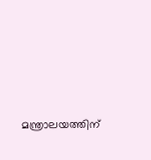മന്ത്രാലയത്തിന്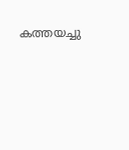കത്തയച്ചു